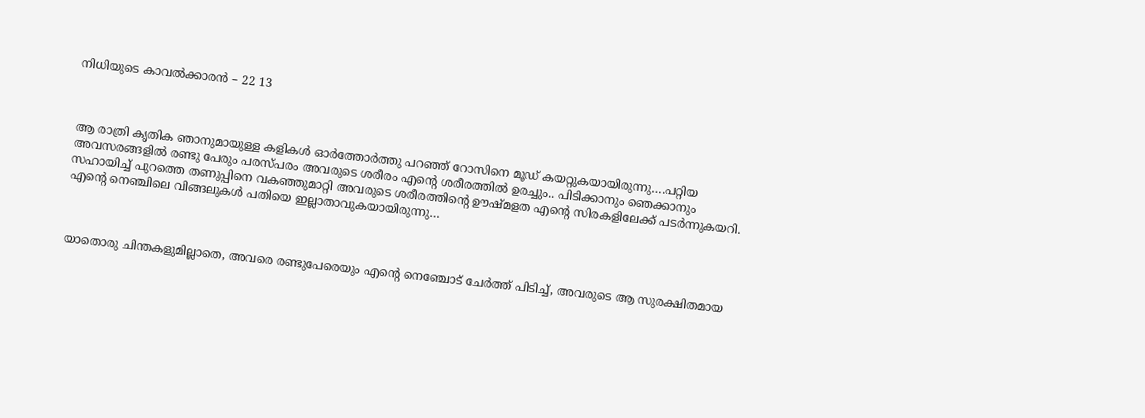നിധിയുടെ കാവൽക്കാരൻ – 22 13



ആ രാത്രി കൃതിക ഞാനുമായുള്ള കളികൾ ഓർത്തോർത്തു പറഞ്ഞ് റോസിനെ മൂഡ് കയറ്റുകയായിരുന്നു….പറ്റിയ അവസരങ്ങളിൽ രണ്ടു പേരും പരസ്പരം അവരുടെ ശരീരം എന്റെ ശരീരത്തിൽ ഉരച്ചും.. പിടിക്കാനും ഞെക്കാനും സഹായിച്ച് പുറത്തെ തണുപ്പിനെ വകഞ്ഞുമാറ്റി അവരുടെ ശരീരത്തിന്റെ ഊഷ്മളത എന്റെ സിരകളിലേക്ക് പടർന്നുകയറി. എന്റെ നെഞ്ചിലെ വിങ്ങലുകൾ പതിയെ ഇല്ലാതാവുകയായിരുന്നു…



യാതൊരു ചിന്തകളുമില്ലാതെ, അവരെ രണ്ടുപേരെയും എന്റെ നെഞ്ചോട് ചേർത്ത് പിടിച്ച്, അവരുടെ ആ സുരക്ഷിതമായ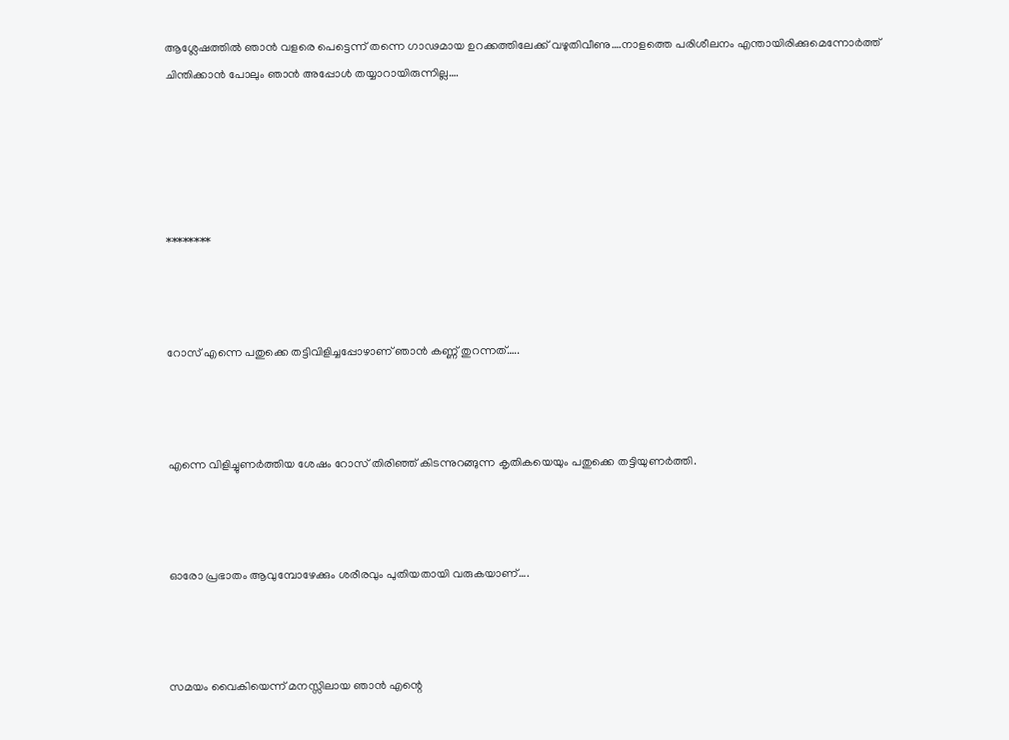ആശ്ലേഷത്തിൽ ഞാൻ വളരെ പെട്ടെന്ന് തന്നെ ഗാഢമായ ഉറക്കത്തിലേക്ക് വഴുതിവീണു….നാളത്തെ പരിശീലനം എന്തായിരിക്കുമെന്നോർത്ത് ചിന്തിക്കാൻ പോലും ഞാൻ അപ്പോൾ തയ്യാറായിരുന്നില്ല….





********



റോസ് എന്നെ പതുക്കെ തട്ടിവിളിച്ചപ്പോഴാണ് ഞാൻ കണ്ണ് തുറന്നത്…..



എന്നെ വിളിച്ചുണർത്തിയ ശേഷം റോസ് തിരിഞ്ഞ് കിടന്നുറങ്ങുന്ന കൃതികയെയും പതുക്കെ തട്ടിയുണർത്തി.



ഓരോ പ്രഭാതം ആവുമ്പോഴേക്കും ശരീരവും പുതിയതായി വരുകയാണ്….



സമയം വൈകിയെന്ന് മനസ്സിലായ ഞാൻ എന്റെ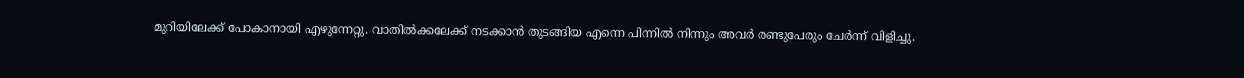മുറിയിലേക്ക് പോകാനായി എഴുന്നേറ്റു. വാതിൽക്കലേക്ക് നടക്കാൻ തുടങ്ങിയ എന്നെ പിന്നിൽ നിന്നും അവർ രണ്ടുപേരും ചേർന്ന് വിളിച്ചു.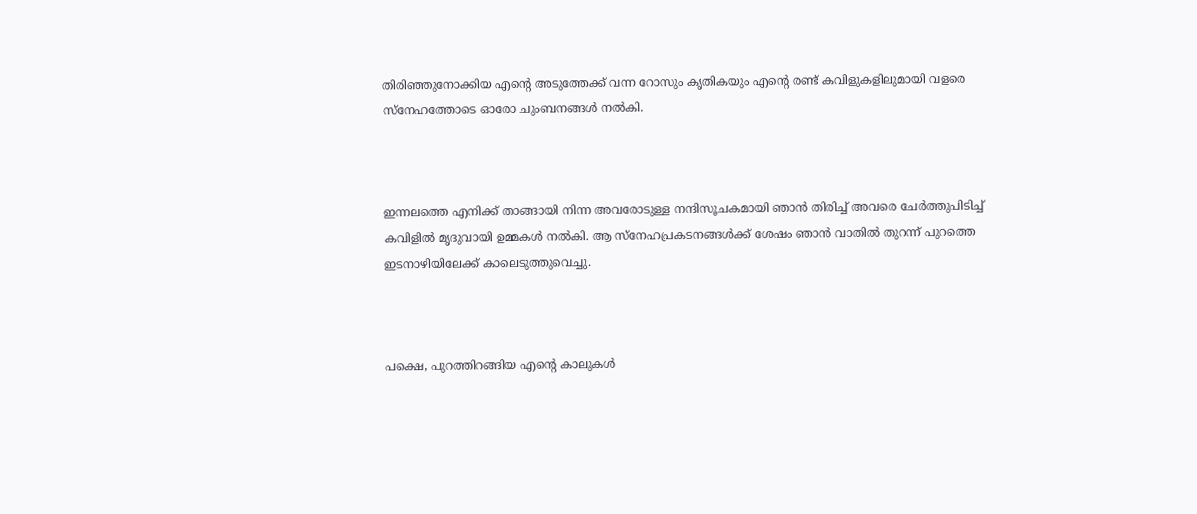തിരിഞ്ഞുനോക്കിയ എന്റെ അടുത്തേക്ക് വന്ന റോസും കൃതികയും എന്റെ രണ്ട് കവിളുകളിലുമായി വളരെ സ്നേഹത്തോടെ ഓരോ ചുംബനങ്ങൾ നൽകി.



ഇന്നലത്തെ എനിക്ക് താങ്ങായി നിന്ന അവരോടുള്ള നന്ദിസൂചകമായി ഞാൻ തിരിച്ച് അവരെ ചേർത്തുപിടിച്ച് കവിളിൽ മൃദുവായി ഉമ്മകൾ നൽകി. ആ സ്നേഹപ്രകടനങ്ങൾക്ക് ശേഷം ഞാൻ വാതിൽ തുറന്ന് പുറത്തെ ഇടനാഴിയിലേക്ക് കാലെടുത്തുവെച്ചു.



പക്ഷെ, പുറത്തിറങ്ങിയ എന്റെ കാലുകൾ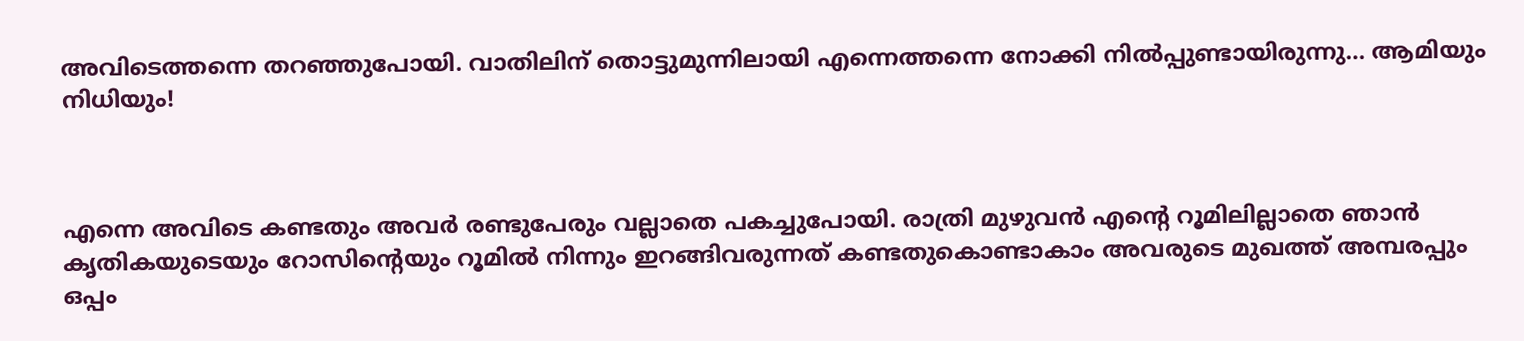അവിടെത്തന്നെ തറഞ്ഞുപോയി. വാതിലിന് തൊട്ടുമുന്നിലായി എന്നെത്തന്നെ നോക്കി നിൽപ്പുണ്ടായിരുന്നു… ആമിയും നിധിയും!



എന്നെ അവിടെ കണ്ടതും അവർ രണ്ടുപേരും വല്ലാതെ പകച്ചുപോയി. രാത്രി മുഴുവൻ എന്റെ റൂമിലില്ലാതെ ഞാൻ കൃതികയുടെയും റോസിന്റെയും റൂമിൽ നിന്നും ഇറങ്ങിവരുന്നത് കണ്ടതുകൊണ്ടാകാം അവരുടെ മുഖത്ത് അമ്പരപ്പും ഒപ്പം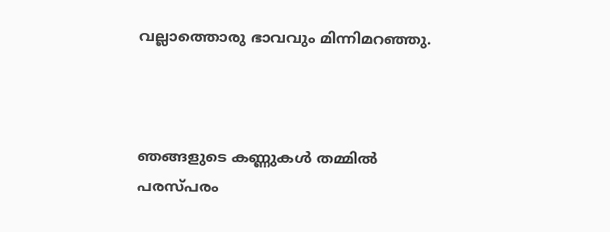വല്ലാത്തൊരു ഭാവവും മിന്നിമറഞ്ഞു.



ഞങ്ങളുടെ കണ്ണുകൾ തമ്മിൽ പരസ്പരം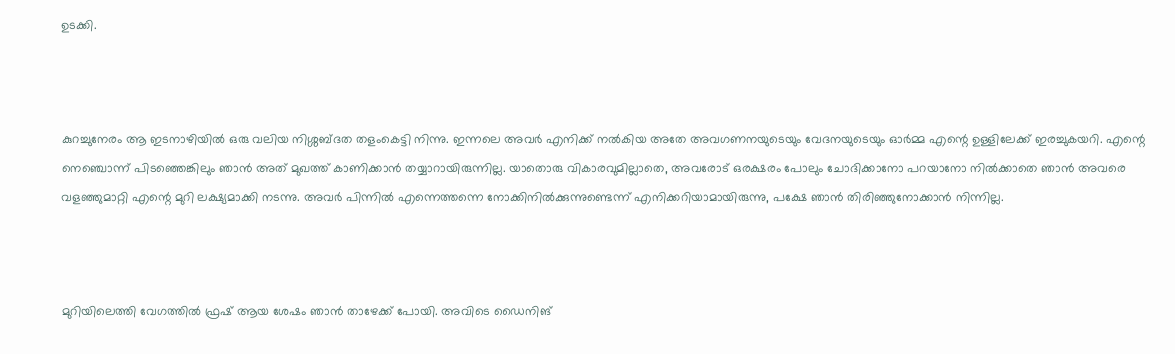ഉടക്കി.



കുറച്ചുനേരം ആ ഇടനാഴിയിൽ ഒരു വലിയ നിശ്ശബ്ദത തളംകെട്ടി നിന്നു. ഇന്നലെ അവർ എനിക്ക് നൽകിയ അതേ അവഗണനയുടെയും വേദനയുടെയും ഓർമ്മ എന്റെ ഉള്ളിലേക്ക് ഇരച്ചുകയറി. എന്റെ നെഞ്ചൊന്ന് പിടഞ്ഞെങ്കിലും ഞാൻ അത് മുഖത്ത് കാണിക്കാൻ തയ്യാറായിരുന്നില്ല. യാതൊരു വികാരവുമില്ലാതെ, അവരോട് ഒരക്ഷരം പോലും ചോദിക്കാനോ പറയാനോ നിൽക്കാതെ ഞാൻ അവരെ വളഞ്ഞുമാറ്റി എന്റെ മുറി ലക്ഷ്യമാക്കി നടന്നു. അവർ പിന്നിൽ എന്നെത്തന്നെ നോക്കിനിൽക്കുന്നുണ്ടെന്ന് എനിക്കറിയാമായിരുന്നു, പക്ഷേ ഞാൻ തിരിഞ്ഞുനോക്കാൻ നിന്നില്ല.



മുറിയിലെത്തി വേഗത്തിൽ ഫ്രഷ് ആയ ശേഷം ഞാൻ താഴേക്ക് പോയി. അവിടെ ഡൈനിങ്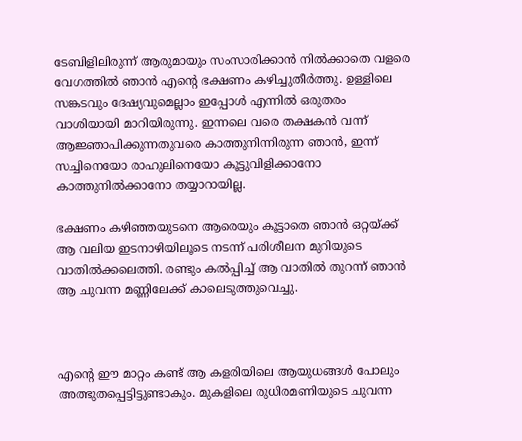ടേബിളിലിരുന്ന് ആരുമായും സംസാരിക്കാൻ നിൽക്കാതെ വളരെ വേഗത്തിൽ ഞാൻ എന്റെ ഭക്ഷണം കഴിച്ചുതീർത്തു. ഉള്ളിലെ സങ്കടവും ദേഷ്യവുമെല്ലാം ഇപ്പോൾ എന്നിൽ ഒരുതരം വാശിയായി മാറിയിരുന്നു. ഇന്നലെ വരെ തക്ഷകൻ വന്ന് ആജ്ഞാപിക്കുന്നതുവരെ കാത്തുനിന്നിരുന്ന ഞാൻ, ഇന്ന് സച്ചിനെയോ രാഹുലിനെയോ കൂട്ടുവിളിക്കാനോ കാത്തുനിൽക്കാനോ തയ്യാറായില്ല.

ഭക്ഷണം കഴിഞ്ഞയുടനെ ആരെയും കൂട്ടാതെ ഞാൻ ഒറ്റയ്ക്ക് ആ വലിയ ഇടനാഴിയിലൂടെ നടന്ന് പരിശീലന മുറിയുടെ വാതിൽക്കലെത്തി. രണ്ടും കൽപ്പിച്ച് ആ വാതിൽ തുറന്ന് ഞാൻ ആ ചുവന്ന മണ്ണിലേക്ക് കാലെടുത്തുവെച്ചു.



എന്റെ ഈ മാറ്റം കണ്ട് ആ കളരിയിലെ ആയുധങ്ങൾ പോലും അത്ഭുതപ്പെട്ടിട്ടുണ്ടാകും. മുകളിലെ രുധിരമണിയുടെ ചുവന്ന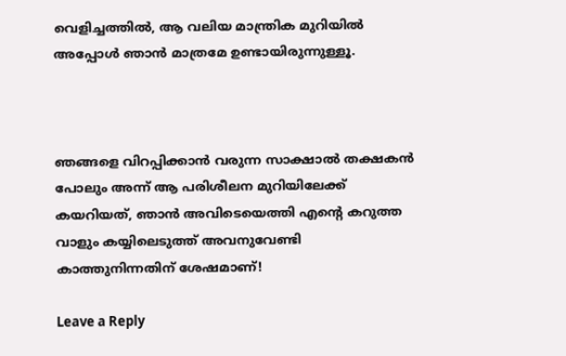വെളിച്ചത്തിൽ, ആ വലിയ മാന്ത്രിക മുറിയിൽ അപ്പോൾ ഞാൻ മാത്രമേ ഉണ്ടായിരുന്നുള്ളൂ.



ഞങ്ങളെ വിറപ്പിക്കാൻ വരുന്ന സാക്ഷാൽ തക്ഷകൻ പോലും അന്ന് ആ പരിശീലന മുറിയിലേക്ക് കയറിയത്, ഞാൻ അവിടെയെത്തി എന്റെ കറുത്ത വാളും കയ്യിലെടുത്ത് അവനുവേണ്ടി കാത്തുനിന്നതിന് ശേഷമാണ്!

Leave a Reply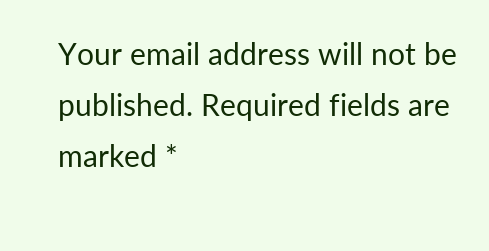Your email address will not be published. Required fields are marked *